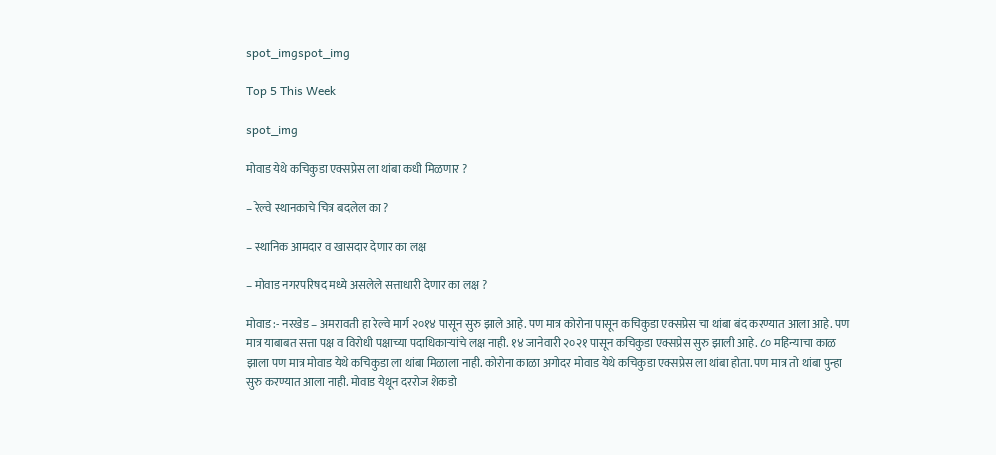spot_imgspot_img

Top 5 This Week

spot_img

मोवाड येथे कचिकुडा एक्सप्रेस ला थांबा कधी मिळणार ?

– रेल्वे स्थानकाचे चित्र बदलेल का ?

– स्थानिक आमदार व खासदार देणार का लक्ष

– मोवाड नगरपरिषद मध्ये असलेले सत्ताधारी देणार का लक्ष ?

मोवाड :- नरखेड – अमरावती हा रेल्वे मार्ग २०१४ पासून सुरु झाले आहे. पण मात्र कोरोना पासून कचिकुडा एक्सप्रेस चा थांबा बंद करण्यात आला आहे. पण मात्र याबाबत सत्ता पक्ष व विरोधी पक्षाच्या पदाधिकाऱ्यांचे लक्ष नाही. १४ जानेवारी २०२१ पासून कचिकुडा एक्सप्रेस सुरु झाली आहे. ८० महिन्याचा काळ झाला पण मात्र मोवाड येथे कचिकुडा ला थांबा मिळाला नाही. कोरोना काळा अगोदर मोवाड येथे कचिकुडा एक्सप्रेस ला थांबा होता. पण मात्र तो थांबा पुन्हा सुरु करण्यात आला नाही. मोवाड येथून दररोज शेकडो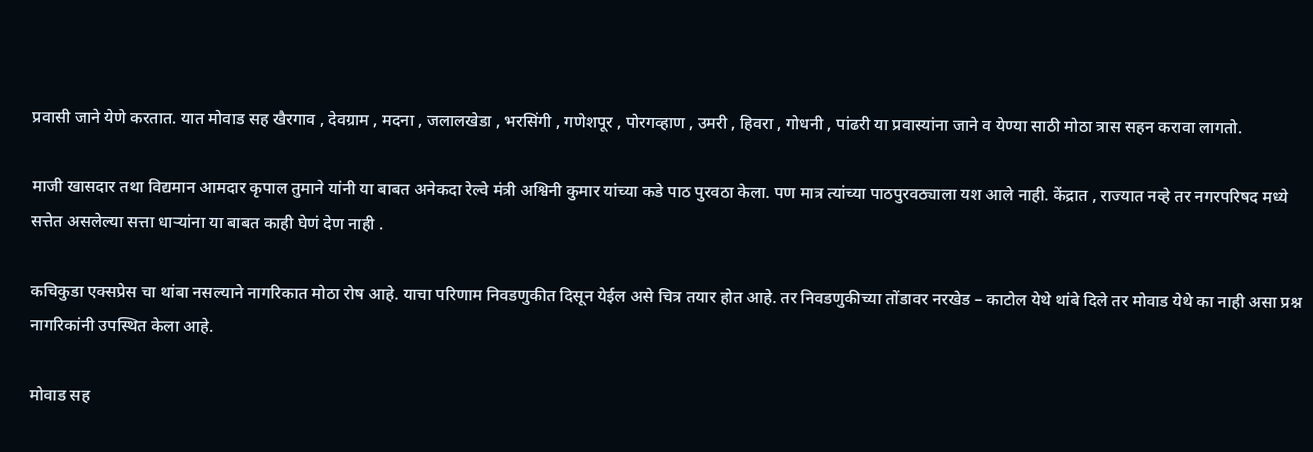प्रवासी जाने येणे करतात. यात मोवाड सह खैरगाव , देवग्राम , मदना , जलालखेडा , भरसिंगी , गणेशपूर , पोरगव्हाण , उमरी , हिवरा , गोधनी , पांढरी या प्रवास्यांना जाने व येण्या साठी मोठा त्रास सहन करावा लागतो.

माजी खासदार तथा विद्यमान आमदार कृपाल तुमाने यांनी या बाबत अनेकदा रेल्वे मंत्री अश्विनी कुमार यांच्या कडे पाठ पुरवठा केला. पण मात्र त्यांच्या पाठपुरवठ्याला यश आले नाही. केंद्रात , राज्यात नव्हे तर नगरपरिषद मध्ये सत्तेत असलेल्या सत्ता धाऱ्यांना या बाबत काही घेणं देण नाही .

कचिकुडा एक्सप्रेस चा थांबा नसल्याने नागरिकात मोठा रोष आहे. याचा परिणाम निवडणुकीत दिसून येईल असे चित्र तयार होत आहे. तर निवडणुकीच्या तोंडावर नरखेड – काटोल येथे थांबे दिले तर मोवाड येथे का नाही असा प्रश्न नागरिकांनी उपस्थित केला आहे.

मोवाड सह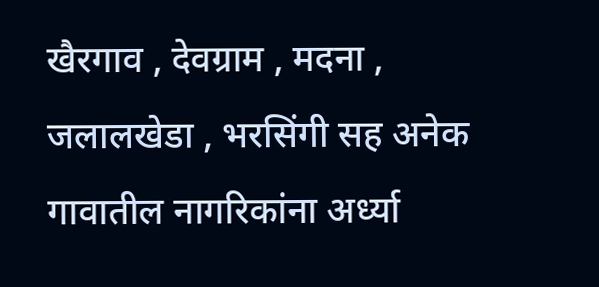खैरगाव , देवग्राम , मदना , जलालखेडा , भरसिंगी सह अनेक गावातील नागरिकांना अर्ध्या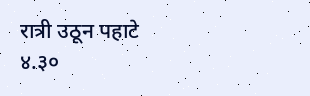रात्री उठून पहाटे ४.३०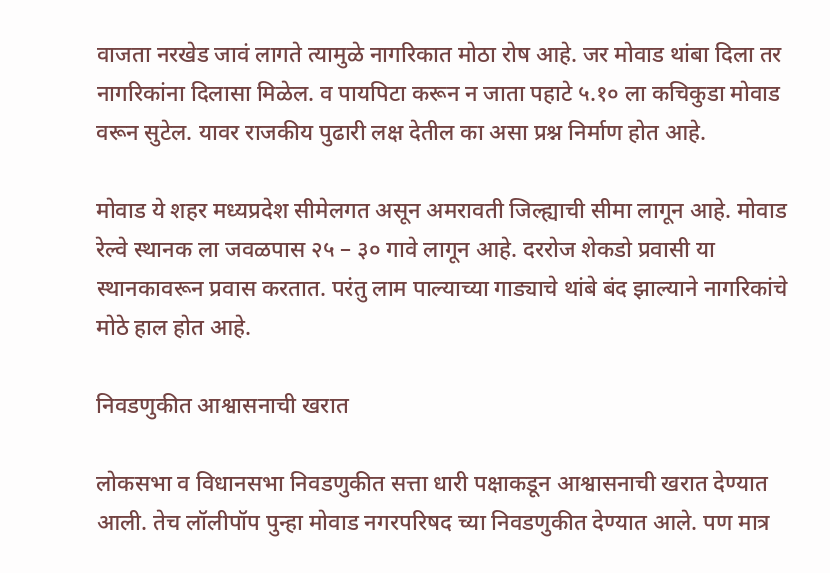वाजता नरखेड जावं लागते त्यामुळे नागरिकात मोठा रोष आहे. जर मोवाड थांबा दिला तर नागरिकांना दिलासा मिळेल. व पायपिटा करून न जाता पहाटे ५.१० ला कचिकुडा मोवाड वरून सुटेल. यावर राजकीय पुढारी लक्ष देतील का असा प्रश्न निर्माण होत आहे.

मोवाड ये शहर मध्यप्रदेश सीमेलगत असून अमरावती जिल्ह्याची सीमा लागून आहे. मोवाड रेल्वे स्थानक ला जवळपास २५ – ३० गावे लागून आहे. दररोज शेकडो प्रवासी या स्थानकावरून प्रवास करतात. परंतु लाम पाल्याच्या गाड्याचे थांबे बंद झाल्याने नागरिकांचे मोठे हाल होत आहे.

निवडणुकीत आश्वासनाची खरात

लोकसभा व विधानसभा निवडणुकीत सत्ता धारी पक्षाकडून आश्वासनाची खरात देण्यात आली. तेच लॉलीपॉप पुन्हा मोवाड नगरपरिषद च्या निवडणुकीत देण्यात आले. पण मात्र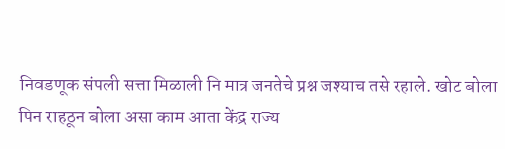निवडणूक संपली सत्ता मिळाली नि मात्र जनतेचे प्रश्न जश्याच तसे रहाले. खोट बोला पिन राहठून बोला असा काम आता केंद्र राज्य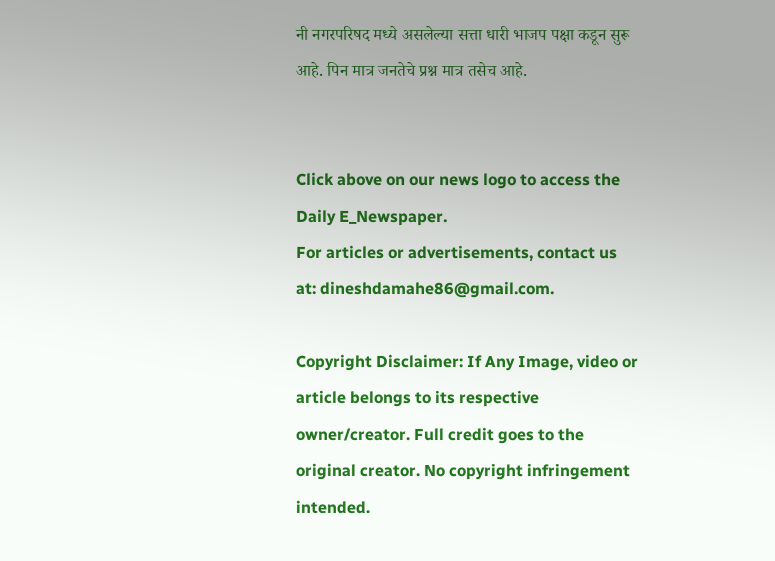नी नगरपरिषद मध्ये असलेल्या सत्ता धारी भाजप पक्षा कडून सुरू आहे. पिन मात्र जनतेचे प्रश्न मात्र तसेच आहे.


Click above on our news logo to access the Daily E_Newspaper.
For articles or advertisements, contact us at: dineshdamahe86@gmail.com.

Copyright Disclaimer: If Any Image, video or article belongs to its respective owner/creator. Full credit goes to the original creator. No copyright infringement intended.